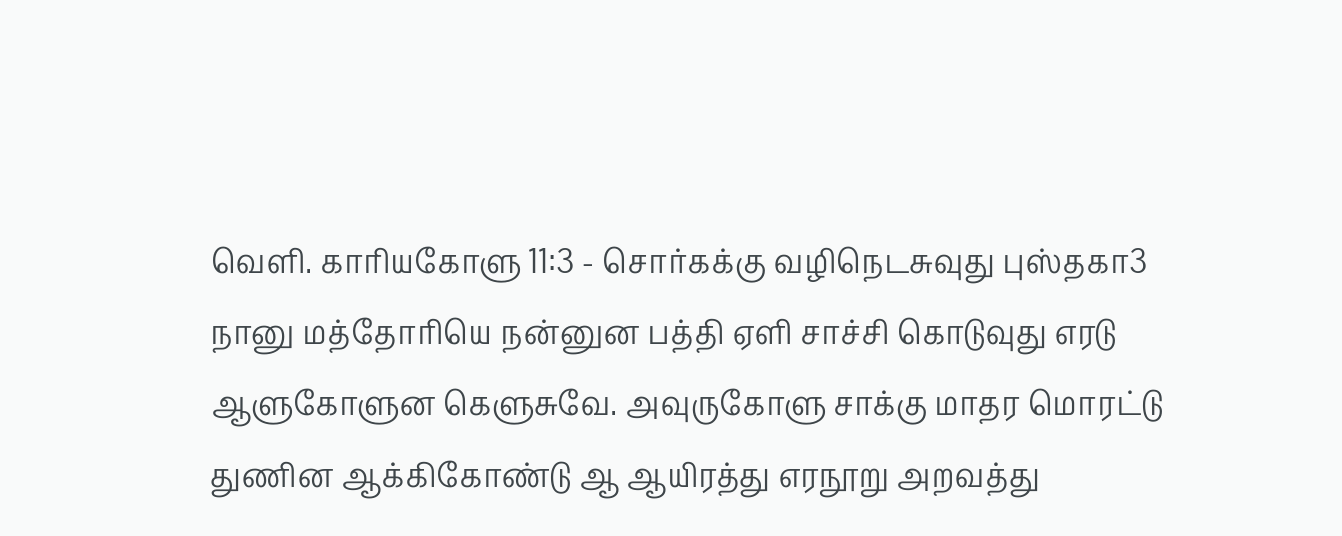வெளி. காரியகோளு 11:3 - சொர்கக்கு வழிநெடசுவுது புஸ்தகா3 நானு மத்தோரியெ நன்னுன பத்தி ஏளி சாச்சி கொடுவுது எரடு ஆளுகோளுன கெளுசுவே. அவுருகோளு சாக்கு மாதர மொரட்டு துணின ஆக்கிகோண்டு ஆ ஆயிரத்து எரநூறு அறவத்து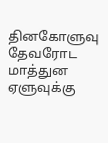தினகோளுவு தேவரோட மாத்துன ஏளுவுக்கு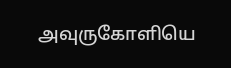அவுருகோளியெ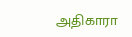அதிகாரா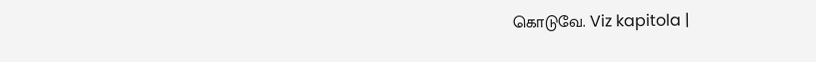கொடுவே. Viz kapitola |